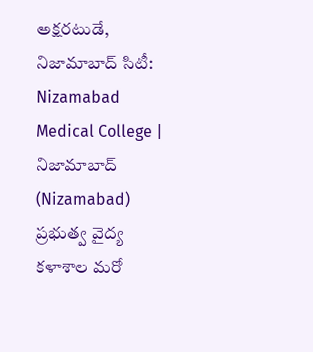అక్షరటుడే, నిజామాబాద్ సిటీ: Nizamabad Medical College | నిజామాబాద్ (Nizamabad) ప్రభుత్వ వైద్య కళాశాల మరో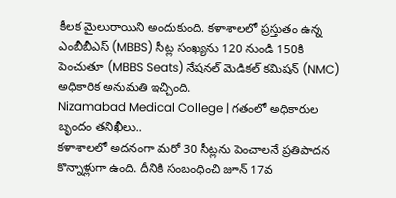కీలక మైలురాయిని అందుకుంది. కళాశాలలో ప్రస్తుతం ఉన్న ఎంబీబీఎస్ (MBBS) సీట్ల సంఖ్యను 120 నుండి 150కి పెంచుతూ (MBBS Seats) నేషనల్ మెడికల్ కమిషన్ (NMC) అధికారిక అనుమతి ఇచ్చింది.
Nizamabad Medical College | గతంలో అధికారుల బృందం తనిఖీలు..
కళాశాలలో అదనంగా మరో 30 సీట్లను పెంచాలనే ప్రతిపాదన కొన్నాళ్లుగా ఉంది. దీనికి సంబంధించి జూన్ 17వ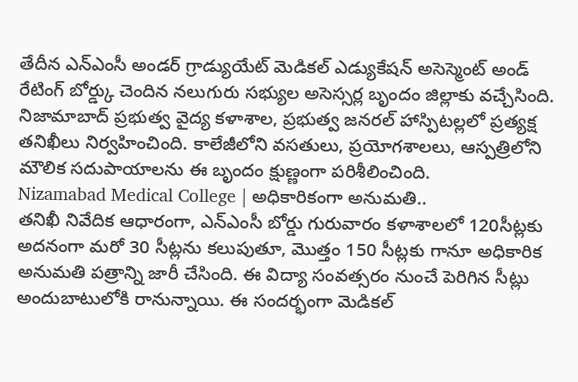తేదీన ఎన్ఎంసీ అండర్ గ్రాడ్యుయేట్ మెడికల్ ఎడ్యుకేషన్ అసెస్మెంట్ అండ్ రేటింగ్ బోర్డ్కు చెందిన నలుగురు సభ్యుల అసెస్సర్ల బృందం జిల్లాకు వచ్చేసింది. నిజామాబాద్ ప్రభుత్వ వైద్య కళాశాల, ప్రభుత్వ జనరల్ హాస్పిటల్లలో ప్రత్యక్ష తనిఖీలు నిర్వహించింది. కాలేజీలోని వసతులు, ప్రయోగశాలలు, ఆస్పత్రిలోని మౌలిక సదుపాయాలను ఈ బృందం క్షుణ్ణంగా పరిశీలించింది.
Nizamabad Medical College | అధికారికంగా అనుమతి..
తనిఖీ నివేదిక ఆధారంగా, ఎన్ఎంసీ బోర్డు గురువారం కళాశాలలో 120సీట్లకు అదనంగా మరో 30 సీట్లను కలుపుతూ, మొత్తం 150 సీట్లకు గానూ అధికారిక అనుమతి పత్రాన్ని జారీ చేసింది. ఈ విద్యా సంవత్సరం నుంచే పెరిగిన సీట్లు అందుబాటులోకి రానున్నాయి. ఈ సందర్భంగా మెడికల్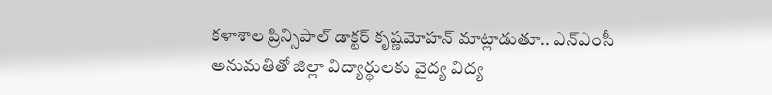కళాశాల ప్రిన్సిపాల్ డాక్టర్ కృష్ణమోహన్ మాట్లాడుతూ.. ఎన్ఎంసీ అనుమతితో జిల్లా విద్యార్థులకు వైద్య విద్య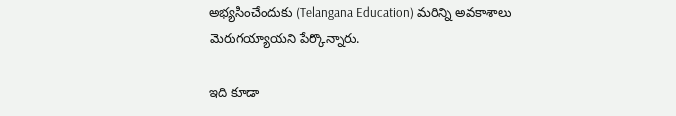అభ్యసించేందుకు (Telangana Education) మరిన్ని అవకాశాలు మెరుగయ్యాయని పేర్కొన్నారు.

ఇది కూడా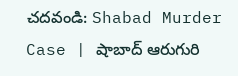చదవండి: Shabad Murder Case | షాబాద్ ఆరుగురి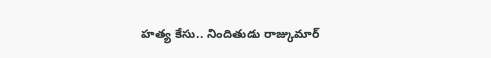హత్య కేసు.. నిందితుడు రాజ్కుమార్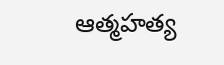ఆత్మహత్య